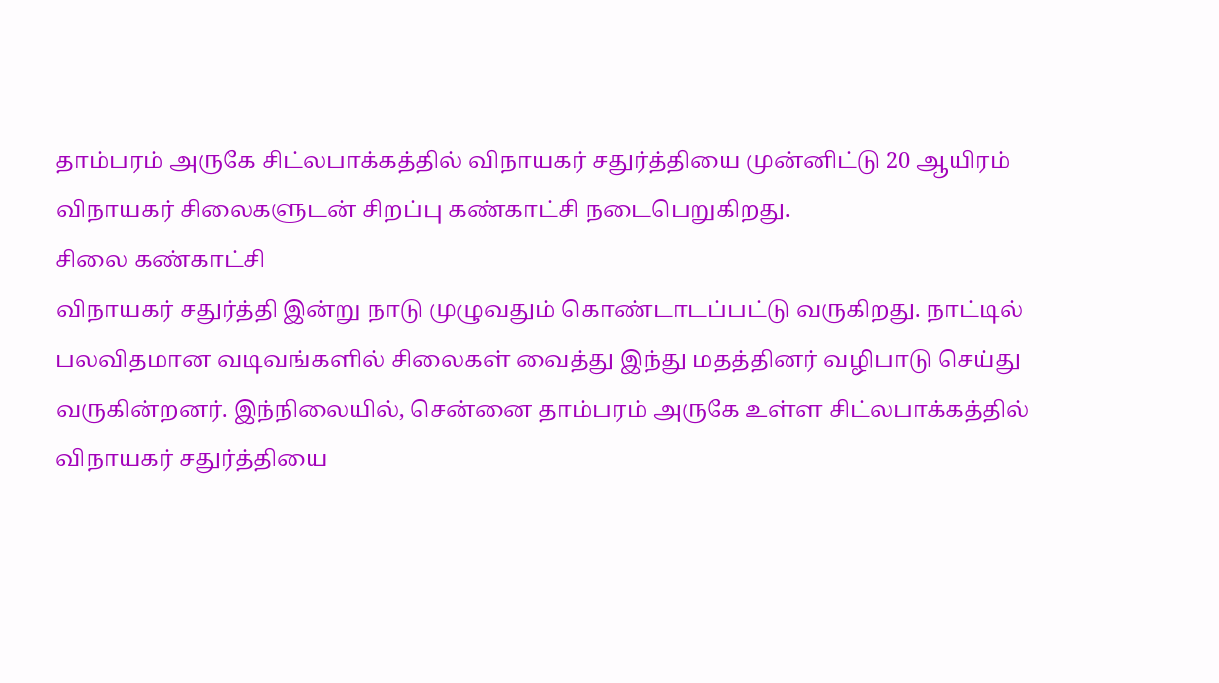தாம்பரம் அருகே சிட்லபாக்கத்தில் விநாயகர் சதுர்த்தியை முன்னிட்டு 20 ஆயிரம் விநாயகர் சிலைகளுடன் சிறப்பு கண்காட்சி நடைபெறுகிறது.
சிலை கண்காட்சி
விநாயகர் சதுர்த்தி இன்று நாடு முழுவதும் கொண்டாடப்பட்டு வருகிறது. நாட்டில் பலவிதமான வடிவங்களில் சிலைகள் வைத்து இந்து மதத்தினர் வழிபாடு செய்து வருகின்றனர். இந்நிலையில், சென்னை தாம்பரம் அருகே உள்ள சிட்லபாக்கத்தில் விநாயகர் சதுர்த்தியை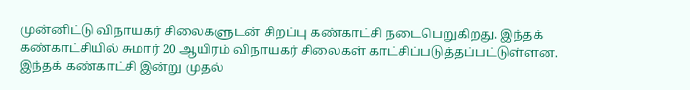முன்னிட்டு விநாயகர் சிலைகளுடன் சிறப்பு கண்காட்சி நடைபெறுகிறது. இந்தக் கண்காட்சியில் சுமார் 20 ஆயிரம் விநாயகர் சிலைகள் காட்சிப்படுத்தப்பட்டுள்ளன. இந்தக் கண்காட்சி இன்று முதல்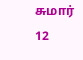சுமார் 12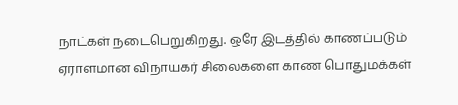நாட்கள் நடைபெறுகிறது. ஒரே இடத்தில் காணப்படும் ஏராளமான விநாயகர் சிலைகளை காண பொதுமக்கள்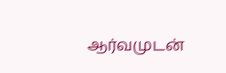ஆர்வமுடன்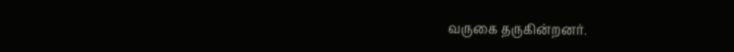வருகை தருகின்றனர்.